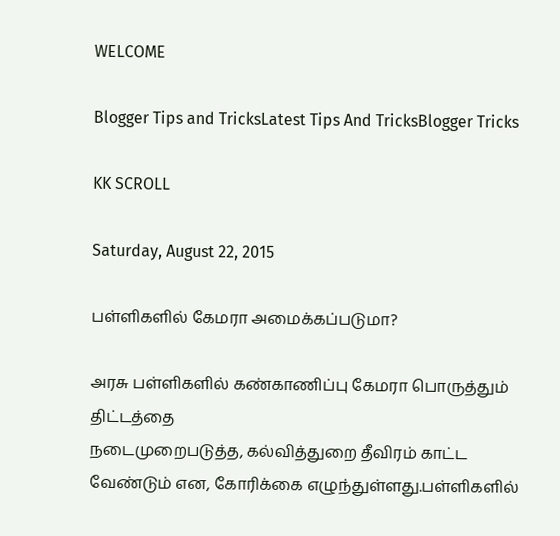WELCOME

Blogger Tips and TricksLatest Tips And TricksBlogger Tricks

KK SCROLL

Saturday, August 22, 2015

பள்ளிகளில் கேமரா அமைக்கப்படுமா?

அரசு பள்ளிகளில் கண்காணிப்பு கேமரா பொருத்தும் திட்டத்தை
நடைமுறைபடுத்த, கல்வித்துறை தீவிரம் காட்ட வேண்டும் என, கோரிக்கை எழுந்துள்ளது.பள்ளிகளில்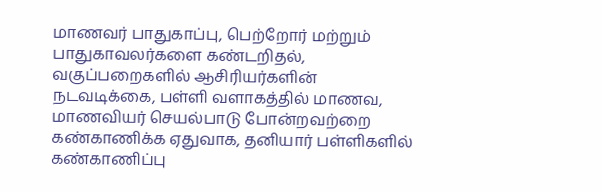மாணவர் பாதுகாப்பு, பெற்றோர் மற்றும் பாதுகாவலர்களை கண்டறிதல், வகுப்பறைகளில் ஆசிரியர்களின் நடவடிக்கை, பள்ளி வளாகத்தில் மாணவ, மாணவியர் செயல்பாடு போன்றவற்றை கண்காணிக்க ஏதுவாக, தனியார் பள்ளிகளில் கண்காணிப்பு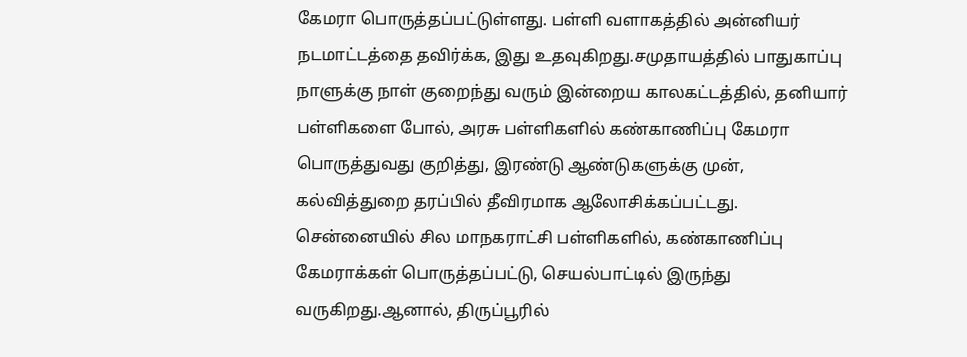கேமரா பொருத்தப்பட்டுள்ளது. பள்ளி வளாகத்தில் அன்னியர் நடமாட்டத்தை தவிர்க்க, இது உதவுகிறது.சமுதாயத்தில் பாதுகாப்பு நாளுக்கு நாள் குறைந்து வரும் இன்றைய காலகட்டத்தில், தனியார் பள்ளிகளை போல், அரசு பள்ளிகளில் கண்காணிப்பு கேமரா பொருத்துவது குறித்து, இரண்டு ஆண்டுகளுக்கு முன், கல்வித்துறை தரப்பில் தீவிரமாக ஆலோசிக்கப்பட்டது. சென்னையில் சில மாநகராட்சி பள்ளிகளில், கண்காணிப்பு கேமராக்கள் பொருத்தப்பட்டு, செயல்பாட்டில் இருந்து வருகிறது.ஆனால், திருப்பூரில்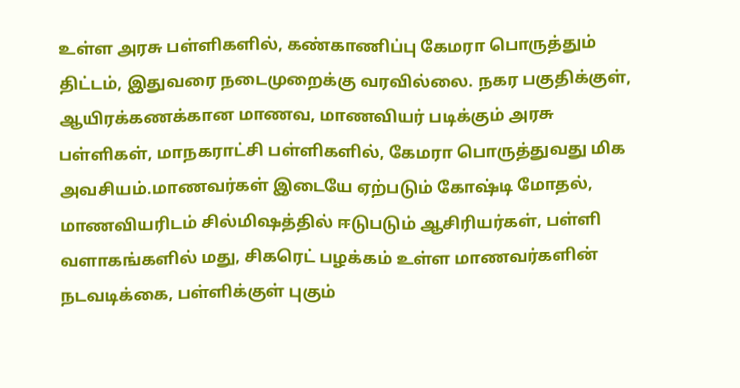உள்ள அரசு பள்ளிகளில், கண்காணிப்பு கேமரா பொருத்தும் திட்டம், இதுவரை நடைமுறைக்கு வரவில்லை. நகர பகுதிக்குள், ஆயிரக்கணக்கான மாணவ, மாணவியர் படிக்கும் அரசு பள்ளிகள், மாநகராட்சி பள்ளிகளில், கேமரா பொருத்துவது மிக அவசியம்.மாணவர்கள் இடையே ஏற்படும் கோஷ்டி மோதல், மாணவியரிடம் சில்மிஷத்தில் ஈடுபடும் ஆசிரியர்கள், பள்ளி வளாகங்களில் மது, சிகரெட் பழக்கம் உள்ள மாணவர்களின் நடவடிக்கை, பள்ளிக்குள் புகும்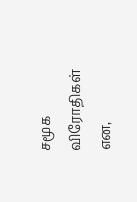சமூக விரோதிகள் என,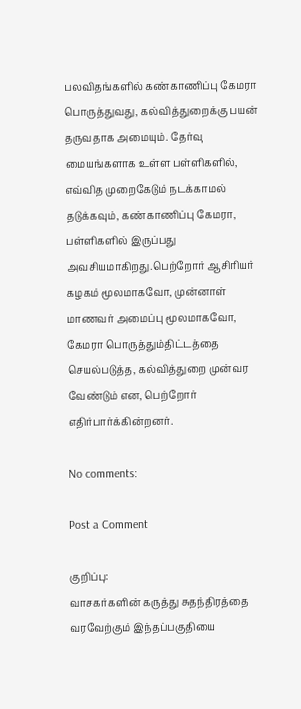பலவிதங்களில் கண்காணிப்பு கேமரா பொருத்துவது, கல்வித்துறைக்கு பயன் தருவதாக அமையும். தேர்வு மையங்களாக உள்ள பள்ளிகளில், எவ்வித முறைகேடும் நடக்காமல் தடுக்கவும், கண்காணிப்பு கேமரா, பள்ளிகளில் இருப்பது அவசியமாகிறது.பெற்றோர் ஆசிரியர் கழகம் மூலமாகவோ, முன்னாள் மாணவர் அமைப்பு மூலமாகவோ, கேமரா பொருத்தும்திட்டத்தை செயல்படுத்த, கல்வித்துறை முன்வர வேண்டும் என, பெற்றோர் எதிர்பார்க்கின்றனர்.

No comments:

Post a Comment

குறிப்பு:
வாசகர்களின் கருத்து சுதந்திரத்தை வரவேற்கும் இந்தப்பகுதியை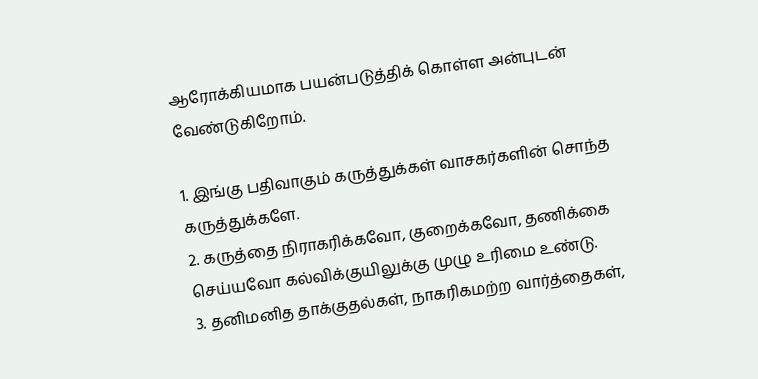ஆரோக்கியமாக பயன்படுத்திக் கொள்ள அன்புடன் வேண்டுகிறோம்.

1. இங்கு பதிவாகும் கருத்துக்கள் வாசகர்களின் சொந்த கருத்துக்களே.
2. கருத்தை நிராகரிக்கவோ, குறைக்கவோ, தணிக்கை செய்யவோ கல்விக்குயிலுக்கு முழு உரிமை உண்டு.
3. தனிமனித தாக்குதல்கள், நாகரிகமற்ற வார்த்தைகள்,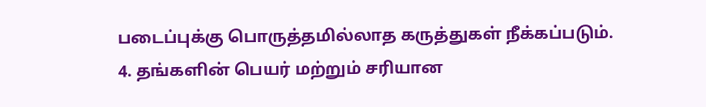படைப்புக்கு பொருத்தமில்லாத கருத்துகள் நீக்கப்படும்.
4. தங்களின் பெயர் மற்றும் சரியான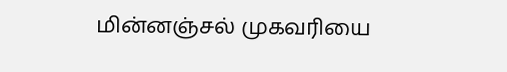மின்னஞ்சல் முகவரியை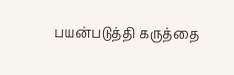பயன்படுத்தி கருத்தை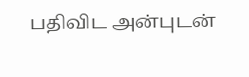பதிவிட அன்புடன்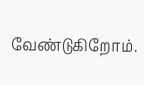வேண்டுகிறோம்.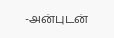-அன்புடன்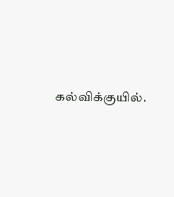கல்விக்குயில்.